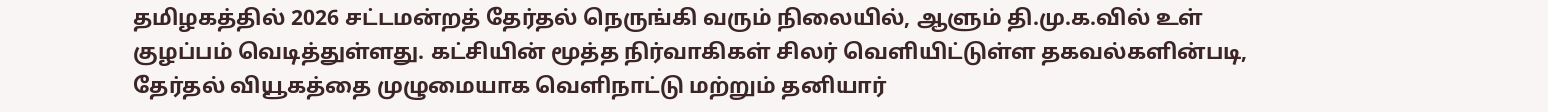தமிழகத்தில் 2026 சட்டமன்றத் தேர்தல் நெருங்கி வரும் நிலையில், ஆளும் தி.மு.க.வில் உள் குழப்பம் வெடித்துள்ளது. கட்சியின் மூத்த நிர்வாகிகள் சிலர் வெளியிட்டுள்ள தகவல்களின்படி, தேர்தல் வியூகத்தை முழுமையாக வெளிநாட்டு மற்றும் தனியார்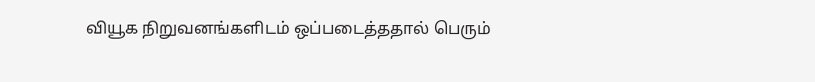வியூக நிறுவனங்களிடம் ஒப்படைத்ததால் பெரும்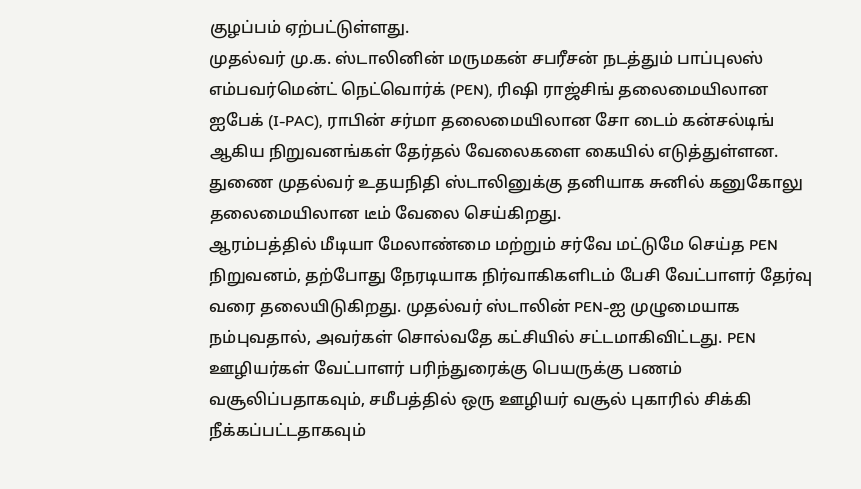குழப்பம் ஏற்பட்டுள்ளது.
முதல்வர் மு.க. ஸ்டாலினின் மருமகன் சபரீசன் நடத்தும் பாப்புலஸ் எம்பவர்மென்ட் நெட்வொர்க் (PEN), ரிஷி ராஜ்சிங் தலைமையிலான ஐபேக் (I-PAC), ராபின் சர்மா தலைமையிலான சோ டைம் கன்சல்டிங் ஆகிய நிறுவனங்கள் தேர்தல் வேலைகளை கையில் எடுத்துள்ளன. துணை முதல்வர் உதயநிதி ஸ்டாலினுக்கு தனியாக சுனில் கனுகோலு தலைமையிலான டீம் வேலை செய்கிறது.
ஆரம்பத்தில் மீடியா மேலாண்மை மற்றும் சர்வே மட்டுமே செய்த PEN நிறுவனம், தற்போது நேரடியாக நிர்வாகிகளிடம் பேசி வேட்பாளர் தேர்வு வரை தலையிடுகிறது. முதல்வர் ஸ்டாலின் PEN-ஐ முழுமையாக நம்புவதால், அவர்கள் சொல்வதே கட்சியில் சட்டமாகிவிட்டது. PEN ஊழியர்கள் வேட்பாளர் பரிந்துரைக்கு பெயருக்கு பணம் வசூலிப்பதாகவும், சமீபத்தில் ஒரு ஊழியர் வசூல் புகாரில் சிக்கி நீக்கப்பட்டதாகவும்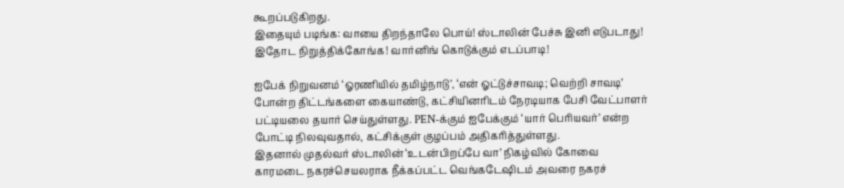கூறப்படுகிறது.
இதையும் படிங்க: வாயை திறந்தாலே பொய்! ஸ்டாலின் பேச்சு இனி எடுபடாது! இதோட நிறுத்திக்கோங்க! வார்னிங் கொடுக்கும் எடப்பாடி!

ஐபேக் நிறுவனம் ‘ஓரணியில் தமிழ்நாடு’, ‘என் ஓட்டுச்சாவடி; வெற்றி சாவடி’ போன்ற திட்டங்களை கையாண்டு, கட்சியினரிடம் நேரடியாக பேசி வேட்பாளர் பட்டியலை தயார் செய்துள்ளது. PEN-க்கும் ஐபேக்கும் ‘யார் பெரியவர்’ என்ற போட்டி நிலவுவதால், கட்சிக்குள் குழப்பம் அதிகரித்துள்ளது.
இதனால் முதல்வர் ஸ்டாலின் ‘உடன்பிறப்பே வா’ நிகழ்வில் கோவை காரமடை நகரச்செயலராக நீக்கப்பட்ட வெங்கடேஷிடம் அவரை நகரச்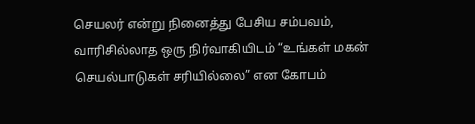செயலர் என்று நினைத்து பேசிய சம்பவம், வாரிசில்லாத ஒரு நிர்வாகியிடம் “உங்கள் மகன் செயல்பாடுகள் சரியில்லை” என கோபம்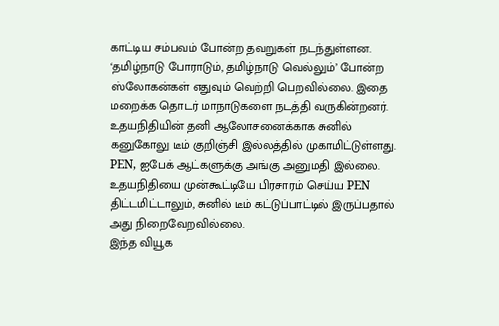காட்டிய சம்பவம் போன்ற தவறுகள் நடந்துள்ளன.
‘தமிழ்நாடு போராடும், தமிழ்நாடு வெல்லும்’ போன்ற ஸ்லோகன்கள் எதுவும் வெற்றி பெறவில்லை. இதை மறைக்க தொடர் மாநாடுகளை நடத்தி வருகின்றனர். உதயநிதியின் தனி ஆலோசனைக்காக சுனில் கனுகோலு டீம் குறிஞ்சி இல்லத்தில் முகாமிட்டுள்ளது. PEN, ஐபேக் ஆட்களுக்கு அங்கு அனுமதி இல்லை. உதயநிதியை முன்கூட்டியே பிரசாரம் செய்ய PEN திட்டமிட்டாலும், சுனில் டீம் கட்டுப்பாட்டில் இருப்பதால் அது நிறைவேறவில்லை.
இந்த வியூக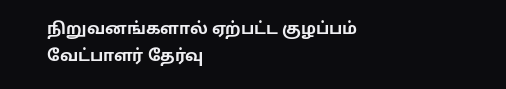நிறுவனங்களால் ஏற்பட்ட குழப்பம் வேட்பாளர் தேர்வு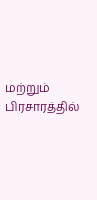மற்றும் பிரசாரத்தில்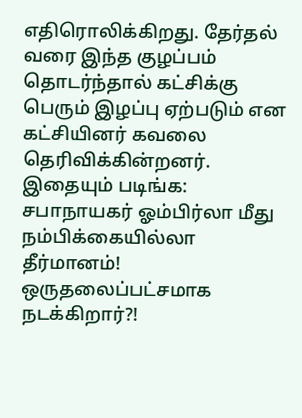எதிரொலிக்கிறது. தேர்தல் வரை இந்த குழப்பம் தொடர்ந்தால் கட்சிக்கு பெரும் இழப்பு ஏற்படும் என கட்சியினர் கவலை தெரிவிக்கின்றனர்.
இதையும் படிங்க: சபாநாயகர் ஓம்பிர்லா மீது நம்பிக்கையில்லா தீர்மானம்! ஒருதலைப்பட்சமாக நடக்கிறார்?!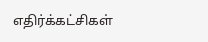எதிர்க்கட்சிகள்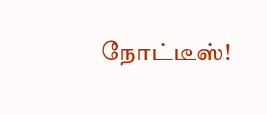நோட்டீஸ்!